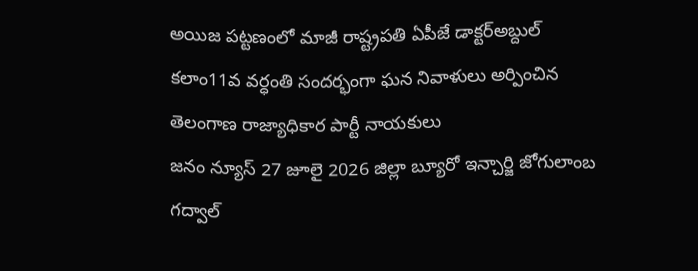అయిజ పట్టణంలో మాజీ రాష్ట్రపతి ఏపీజే డాక్టర్అబ్దుల్ కలాం11వ వర్ధంతి సందర్భంగా ఘన నివాళులు అర్పించిన తెలంగాణ రాజ్యాధికార పార్టీ నాయకులు
జనం న్యూస్ 27 జూలై 2026 జిల్లా బ్యూరో ఇన్చార్జి జోగులాంబ గద్వాల్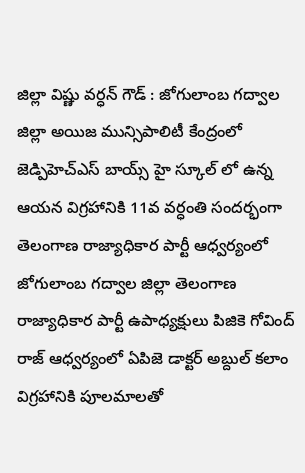జిల్లా విష్ణు వర్ధన్ గౌడ్ : జోగులాంబ గద్వాల జిల్లా అయిజ మున్సిపాలిటీ కేంద్రంలో జెడ్పిహెచ్ఎస్ బాయ్స్ హై స్కూల్ లో ఉన్న ఆయన విగ్రహానికి 11వ వర్ధంతి సందర్భంగా తెలంగాణ రాజ్యాధికార పార్టీ ఆధ్వర్యంలో జోగులాంబ గద్వాల జిల్లా తెలంగాణ రాజ్యాధికార పార్టీ ఉపాధ్యక్షులు పిజికె గోవింద్ రాజ్ ఆధ్వర్యంలో ఏపిజె డాక్టర్ అబ్దుల్ కలాం విగ్రహానికి పూలమాలతో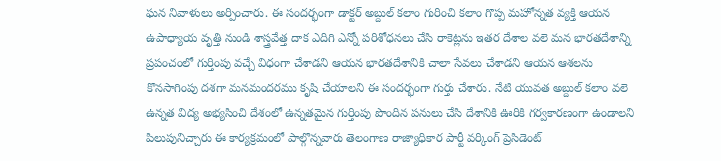ఘన నివాళులు అర్పించారు. ఈ సందర్భంగా డాక్టర్ అబ్దుల్ కలాం గురించి కలాం గొప్ప మహోన్నత వ్యక్తి ఆయన ఉపాధ్యాయ వృత్తి నుండి శాస్త్రవేత్త దాక ఎదిగి ఎన్నో పరిశోధనలు చేసి రాకెట్లను ఇతర దేశాల వలె మన భారతదేశాన్ని ప్రపంచంలో గుర్తింపు వచ్చే విధంగా చేశాడని ఆయన భారతదేశానికి చాలా సేవలు చేశాడని ఆయన ఆశలను కొనసాగింపు దశగా మనమందరము కృషి చేయాలని ఈ సందర్భంగా గుర్తు చేశారు. నేటి యువత అబ్దుల్ కలాం వలె ఉన్నత విద్య అభ్యసించి దేశంలో ఉన్నతమైన గుర్తింపు పొందిన పనులు చేసి దేశానికి ఊరికి గర్వకారణంగా ఉండాలని పిలుపునిచ్చారు ఈ కార్యక్రమంలో పాల్గొన్నవారు తెలంగాణ రాజ్యాధికార పార్టీ వర్కింగ్ ప్రెసిడెంట్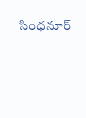సింధనూర్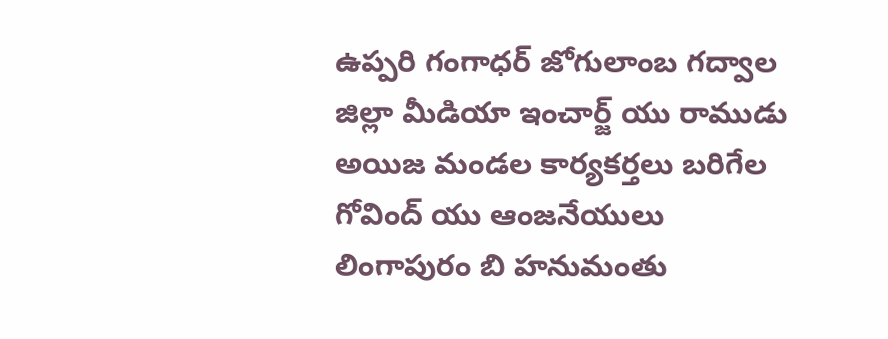ఉప్పరి గంగాధర్ జోగులాంబ గద్వాల జిల్లా మీడియా ఇంచార్జ్ యు రాముడు అయిజ మండల కార్యకర్తలు బరిగేల గోవింద్ యు ఆంజనేయులు లింగాపురం బి హనుమంతు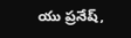యు ప్రనేష్,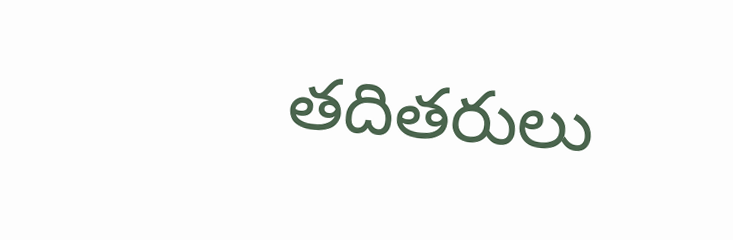తదితరులు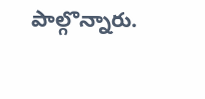పాల్గొన్నారు.